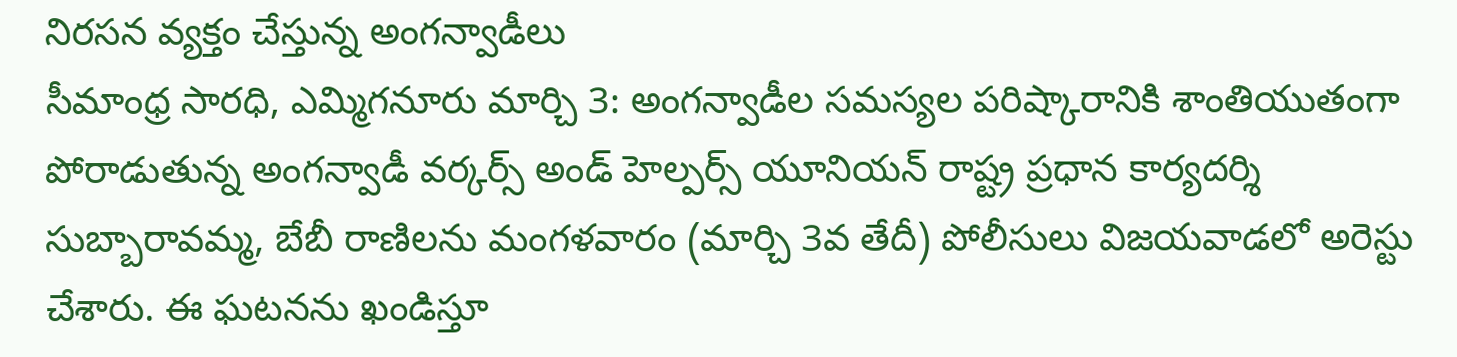నిరసన వ్యక్తం చేస్తున్న అంగన్వాడీలు
సీమాంధ్ర సారధి, ఎమ్మిగనూరు మార్చి 3: అంగన్వాడీల సమస్యల పరిష్కారానికి శాంతియుతంగా పోరాడుతున్న అంగన్వాడీ వర్కర్స్ అండ్ హెల్పర్స్ యూనియన్ రాష్ట్ర ప్రధాన కార్యదర్శి సుబ్బారావమ్మ, బేబీ రాణిలను మంగళవారం (మార్చి 3వ తేదీ) పోలీసులు విజయవాడలో అరెస్టు చేశారు. ఈ ఘటనను ఖండిస్తూ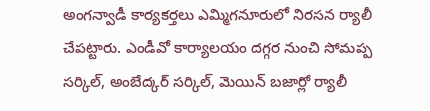అంగన్వాడీ కార్యకర్తలు ఎమ్మిగనూరులో నిరసన ర్యాలీ చేపట్టారు. ఎండీవో కార్యాలయం దగ్గర నుంచి సోమప్ప సర్కిల్, అంబేద్కర్ సర్కిల్, మెయిన్ బజార్లో ర్యాలీ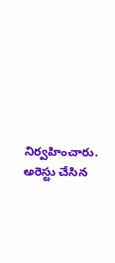నిర్వహించారు. అరెస్టు చేసిన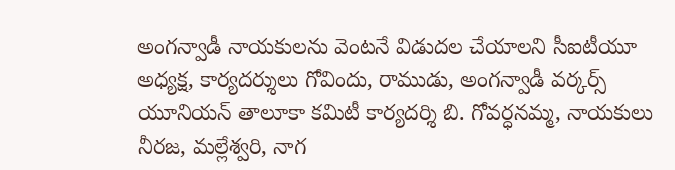అంగన్వాడీ నాయకులను వెంటనే విడుదల చేయాలని సీఐటీయూ అధ్యక్ష, కార్యదర్శులు గోవిందు, రాముడు, అంగన్వాడీ వర్కర్స్ యూనియన్ తాలూకా కమిటీ కార్యదర్శి బి. గోవర్ధనమ్మ, నాయకులు నీరజ, మల్లేశ్వరి, నాగ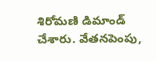శిరోమణి డిమాండ్ చేశారు. వేతనపెంపు,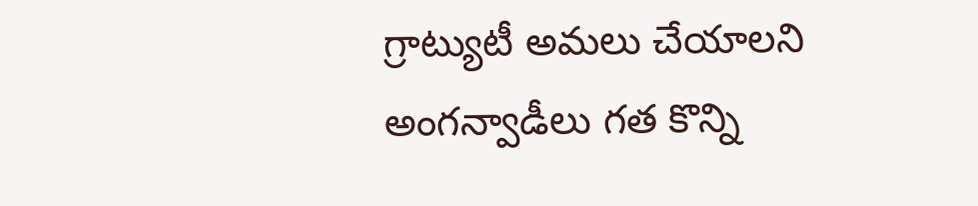గ్రాట్యుటీ అమలు చేయాలని అంగన్వాడీలు గత కొన్ని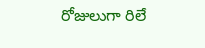రోజులుగా రిలే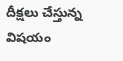దీక్షలు చేస్తున్న విషయం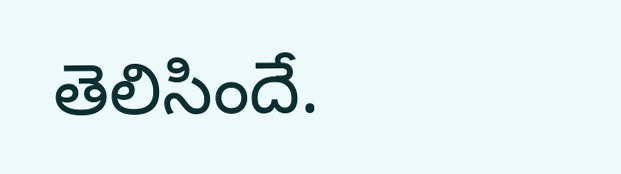తెలిసిందే.